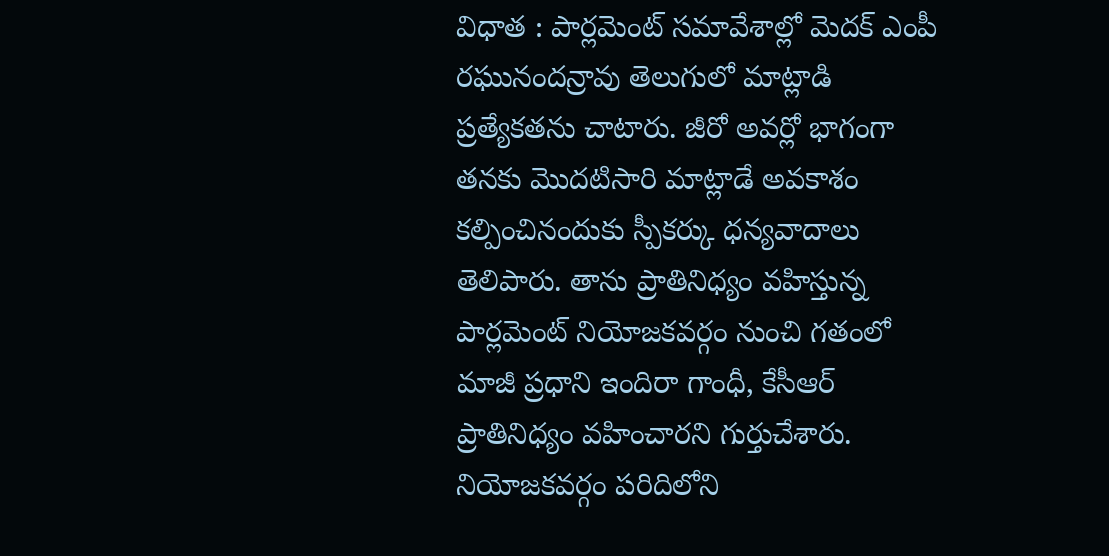విధాత : పార్లమెంట్ సమావేశాల్లో మెదక్ ఎంపీ రఘునందన్రావు తెలుగులో మాట్లాడి ప్రత్యేకతను చాటారు. జీరో అవర్లో భాగంగా తనకు మొదటిసారి మాట్లాడే అవకాశం కల్పించినందుకు స్పీకర్కు ధన్యవాదాలు తెలిపారు. తాను ప్రాతినిధ్యం వహిస్తున్న పార్లమెంట్ నియోజకవర్గం నుంచి గతంలో మాజీ ప్రధాని ఇందిరా గాంధీ, కేసీఆర్ ప్రాతినిధ్యం వహించారని గుర్తుచేశారు. నియోజకవర్గం పరిదిలోని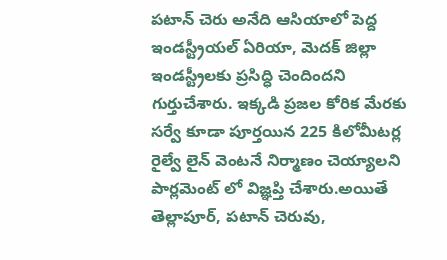పటాన్ చెరు అనేది ఆసియాలో పెద్ద ఇండస్ట్రీయల్ ఏరియా, మెదక్ జిల్లా ఇండస్ట్రీలకు ప్రసిద్ధి చెందిందని గుర్తుచేశారు. ఇక్కడి ప్రజల కోరిక మేరకు సర్వే కూడా పూర్తయిన 225 కిలోమీటర్ల రైల్వే లైన్ వెంటనే నిర్మాణం చెయ్యాలని పార్లమెంట్ లో విజ్ఞప్తి చేశారు.అయితే తెల్లాపూర్, పటాన్ చెరువు,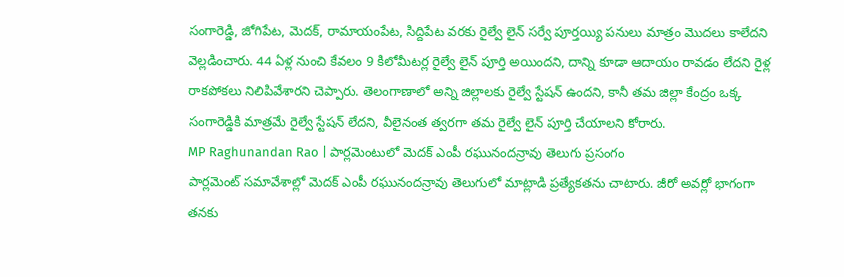సంగారెడ్డి, జోగిపేట, మెదక్, రామాయంపేట, సిద్దిపేట వరకు రైల్వే లైన్ సర్వే పూర్తయ్యి పనులు మాత్రం మొదలు కాలేదని వెల్లడించారు. 44 ఏళ్ల నుంచి కేవలం 9 కిలోమీటర్ల రైల్వే లైన్ పూర్తి అయిందని, దాన్ని కూడా ఆదాయం రావడం లేదని రైళ్ల రాకపోకలు నిలిపివేశారని చెప్పారు. తెలంగాణాలో అన్ని జిల్లాలకు రైల్వే స్టేషన్ ఉందని, కానీ తమ జిల్లా కేంద్రం ఒక్క సంగారెడ్డికి మాత్రమే రైల్వే స్టేషన్ లేదని, వీలైనంత త్వరగా తమ రైల్వే లైన్ పూర్తి చేయాలని కోరారు.
MP Raghunandan Rao | పార్లమెంటులో మెదక్ ఎంపీ రఘునందన్రావు తెలుగు ప్రసంగం
పార్లమెంట్ సమావేశాల్లో మెదక్ ఎంపీ రఘునందన్రావు తెలుగులో మాట్లాడి ప్రత్యేకతను చాటారు. జీరో అవర్లో భాగంగా తనకు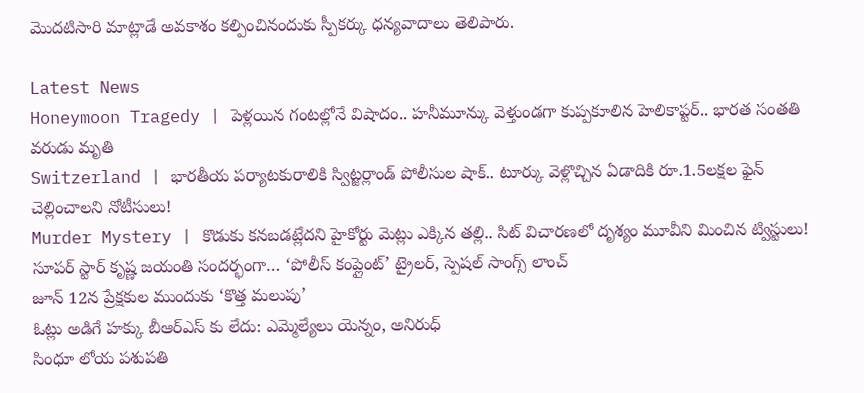మొదటిసారి మాట్లాడే అవకాశం కల్పించినందుకు స్పీకర్కు ధన్యవాదాలు తెలిపారు.

Latest News
Honeymoon Tragedy | పెళ్లయిన గంటల్లోనే విషాదం.. హనీమూన్కు వెళ్తుండగా కుప్పకూలిన హెలికాప్టర్.. భారత సంతతి వరుడు మృతి
Switzerland | భారతీయ పర్యాటకురాలికి స్విట్జర్లాండ్ పోలీసుల షాక్.. టూర్కు వెళ్లొచ్చిన ఏడాదికి రూ.1.5లక్షల ఫైన్ చెల్లించాలని నోటీసులు!
Murder Mystery | కొడుకు కనబడట్లేదని హైకోర్టు మెట్లు ఎక్కిన తల్లి.. సిట్ విచారణలో దృశ్యం మూవీని మించిన ట్విస్టులు!
సూపర్ స్టార్ కృష్ణ జయంతి సందర్భంగా… ‘పోలీస్ కంప్లైంట్’ ట్రైలర్, స్పెషల్ సాంగ్స్ లాంచ్
జూన్ 12న ప్రేక్షకుల ముందుకు ‘కొత్త మలుపు’
ఓట్లు అడిగే హక్కు బీఆర్ఎస్ కు లేదు: ఎమ్మెల్యేలు యెన్నం, అనిరుధ్
సింధూ లోయ పశుపతి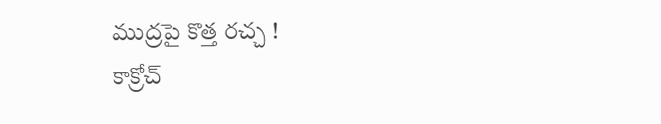ముద్రపై కొత్త రచ్చ !
కాక్రోచ్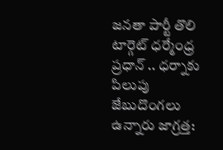జనతా పార్టీ తొలి టార్గెట్ ధర్మేంధ్ర ప్రధాన్ .. ధర్నాకు పిలుపు
జేబుదొంగలు ఉన్నారు జాగ్రత్త: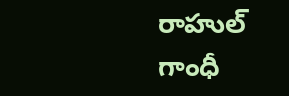రాహుల్ గాంధీ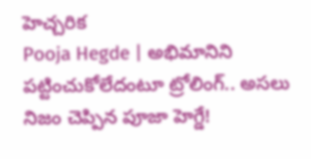హెచ్చరిక
Pooja Hegde | అభిమానిని పట్టించుకోలేదంటూ ట్రోలింగ్.. అసలు నిజం చెప్పిన పూజా హెగ్డే!